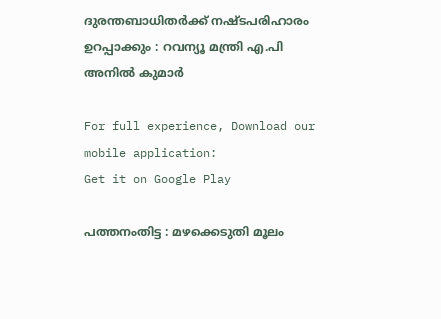ദുരന്തബാധിതര്‍ക്ക് നഷ്ടപരിഹാരം ഉറപ്പാക്കും : റവന്യൂ മന്ത്രി എ.പി അനില്‍ കുമാര്‍

For full experience, Download our mobile application:
Get it on Google Play

പത്തനംതിട്ട : മഴക്കെടുതി മൂലം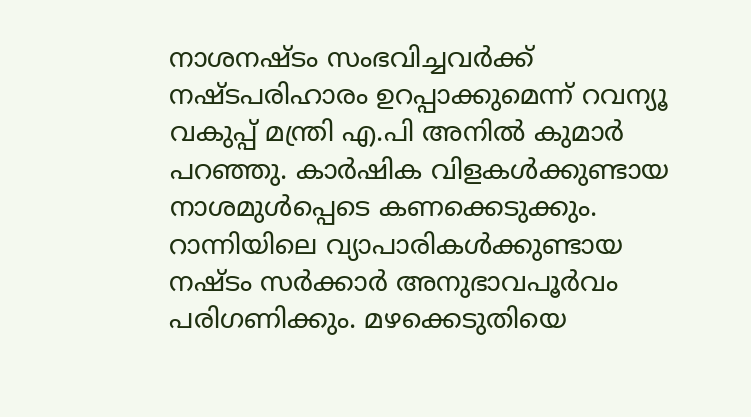നാശനഷ്ടം സംഭവിച്ചവര്‍ക്ക് നഷ്ടപരിഹാരം ഉറപ്പാക്കുമെന്ന് റവന്യൂ വകുപ്പ് മന്ത്രി എ.പി അനില്‍ കുമാര്‍ പറഞ്ഞു. കാര്‍ഷിക വിളകള്‍ക്കുണ്ടായ നാശമുള്‍പ്പെടെ കണക്കെടുക്കും. റാന്നിയിലെ വ്യാപാരികള്‍ക്കുണ്ടായ നഷ്ടം സര്‍ക്കാര്‍ അനുഭാവപൂര്‍വം പരിഗണിക്കും. മഴക്കെടുതിയെ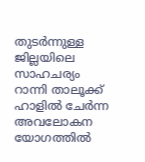തുടര്‍ന്നുള്ള ജില്ലയിലെ സാഹചര്യം റാന്നി താലൂക്ക് ഹാളില്‍ ചേര്‍ന്ന അവലോകന യോഗത്തില്‍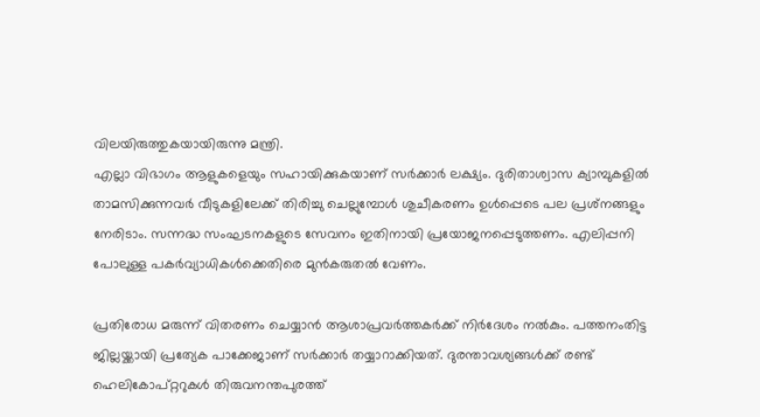വിലയിരുത്തുകയായിരുന്നു മന്ത്രി.
എല്ലാ വിഭാഗം ആളുകളെയും സഹായിക്കുകയാണ് സര്‍ക്കാര്‍ ലക്ഷ്യം. ദുരിതാശ്വാസ ക്യാമ്പുകളില്‍ താമസിക്കുന്നവര്‍ വീടുകളിലേക്ക് തിരിച്ചു ചെല്ലുമ്പോള്‍ ശുചീകരണം ഉള്‍പ്പെടെ പല പ്രശ്‌നങ്ങളും നേരിടാം. സന്നദ്ധ സംഘടനകളുടെ സേവനം ഇതിനായി പ്രയോജനപ്പെടുത്തണം. എലിപ്പനി പോലുള്ള പകര്‍വ്യാധികള്‍ക്കെതിരെ മുന്‍കരുതല്‍ വേണം.

പ്രതിരോധ മരുന്ന് വിതരണം ചെയ്യാന്‍ ആശാപ്രവര്‍ത്തകര്‍ക്ക് നിര്‍ദേശം നല്‍കും. പത്തനംതിട്ട ജില്ലയ്ക്കായി പ്രത്യേക പാക്കേജാണ് സര്‍ക്കാര്‍ തയ്യാറാക്കിയത്. ദുരന്താവശ്യങ്ങള്‍ക്ക് രണ്ട് ഹെലികോപ്റ്ററുകള്‍ തിരുവനന്തപുരത്ത്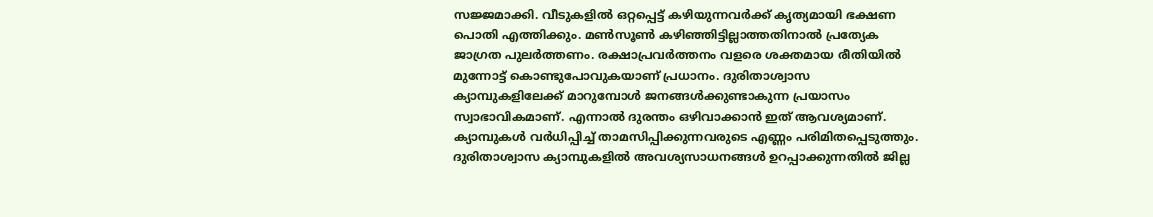സജ്ജമാക്കി. വീടുകളില്‍ ഒറ്റപ്പെട്ട് കഴിയുന്നവര്‍ക്ക് കൃത്യമായി ഭക്ഷണ പൊതി എത്തിക്കും. മണ്‍സൂണ്‍ കഴിഞ്ഞിട്ടില്ലാത്തതിനാല്‍ പ്രത്യേക ജാഗ്രത പുലര്‍ത്തണം. രക്ഷാപ്രവര്‍ത്തനം വളരെ ശക്തമായ രീതിയില്‍ മുന്നോട്ട് കൊണ്ടുപോവുകയാണ് പ്രധാനം. ദുരിതാശ്വാസ ക്യാമ്പുകളിലേക്ക് മാറുമ്പോള്‍ ജനങ്ങള്‍ക്കുണ്ടാകുന്ന പ്രയാസം സ്വാഭാവികമാണ്. എന്നാല്‍ ദുരന്തം ഒഴിവാക്കാന്‍ ഇത് ആവശ്യമാണ്. ക്യാമ്പുകള്‍ വര്‍ധിപ്പിച്ച് താമസിപ്പിക്കുന്നവരുടെ എണ്ണം പരിമിതപ്പെടുത്തും. ദുരിതാശ്വാസ ക്യാമ്പുകളില്‍ അവശ്യസാധനങ്ങള്‍ ഉറപ്പാക്കുന്നതില്‍ ജില്ല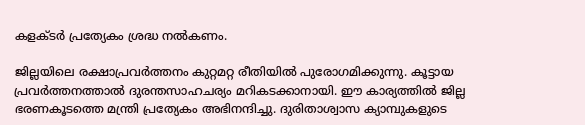കളക്ടര്‍ പ്രത്യേകം ശ്രദ്ധ നല്‍കണം.

ജില്ലയിലെ രക്ഷാപ്രവര്‍ത്തനം കുറ്റമറ്റ രീതിയില്‍ പുരോഗമിക്കുന്നു. കൂട്ടായ പ്രവര്‍ത്തനത്താല്‍ ദുരന്തസാഹചര്യം മറികടക്കാനായി. ഈ കാര്യത്തില്‍ ജില്ല ഭരണകൂടത്തെ മന്ത്രി പ്രത്യേകം അഭിനന്ദിച്ചു. ദുരിതാശ്വാസ ക്യാമ്പുകളുടെ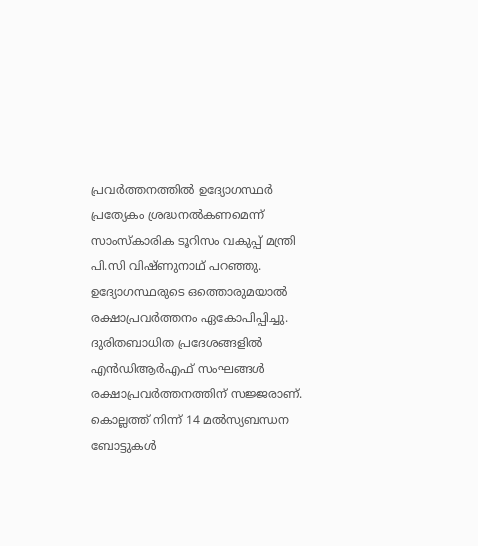പ്രവര്‍ത്തനത്തില്‍ ഉദ്യോഗസ്ഥര്‍ പ്രത്യേകം ശ്രദ്ധനല്‍കണമെന്ന് സാംസ്‌കാരിക ടൂറിസം വകുപ്പ് മന്ത്രി പി.സി വിഷ്ണുനാഥ് പറഞ്ഞു. ഉദ്യോഗസ്ഥരുടെ ഒത്തൊരുമയാല്‍ രക്ഷാപ്രവര്‍ത്തനം ഏകോപിപ്പിച്ചു. ദുരിതബാധിത പ്രദേശങ്ങളില്‍ എന്‍ഡിആര്‍എഫ് സംഘങ്ങള്‍ രക്ഷാപ്രവര്‍ത്തനത്തിന് സജ്ജരാണ്. കൊല്ലത്ത് നിന്ന് 14 മല്‍സ്യബന്ധന ബോട്ടുകള്‍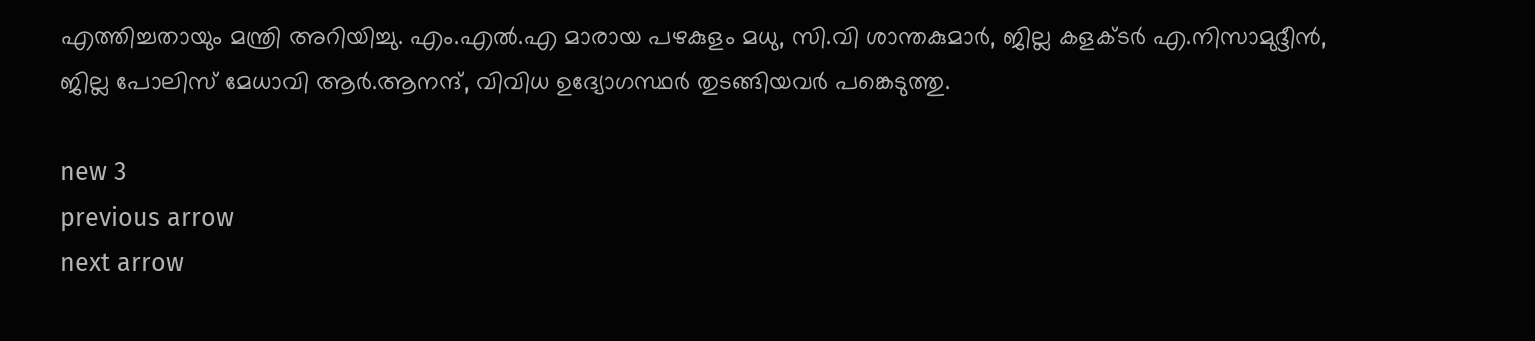എത്തിച്ചതായും മന്ത്രി അറിയിച്ചു. എം.എല്‍.എ മാരായ പഴകുളം മധു, സി.വി ശാന്തകുമാര്‍, ജില്ല കളക്ടര്‍ എ.നിസാമുദ്ദീന്‍, ജില്ല പോലിസ് മേധാവി ആര്‍.ആനന്ദ്, വിവിധ ഉദ്യോഗസ്ഥര്‍ തുടങ്ങിയവര്‍ പങ്കെടുത്തു.

new 3
previous arrow
next arrow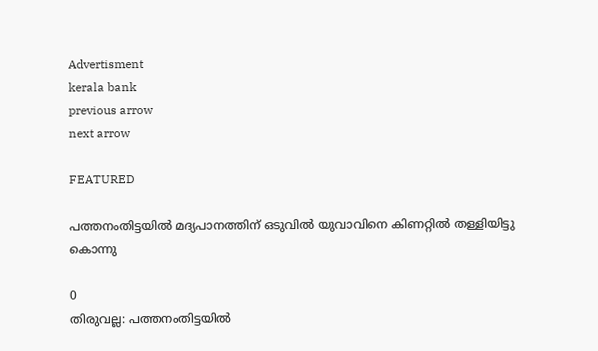Advertisment
kerala bank
previous arrow
next arrow

FEATURED

പത്തനംതിട്ടയിൽ മദ്യപാനത്തിന് ഒടുവിൽ യുവാവിനെ കിണറ്റിൽ തള്ളിയിട്ടു കൊന്നു

0
തിരുവല്ല: പത്തനംതിട്ടയിൽ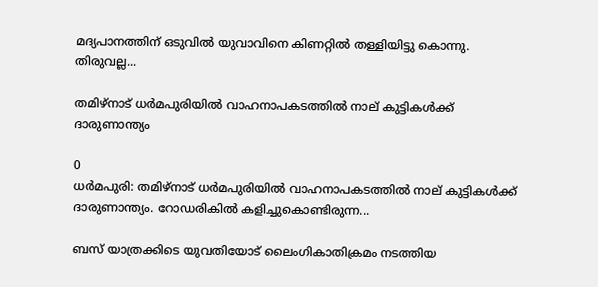മദ്യപാനത്തിന് ഒടുവിൽ യുവാവിനെ കിണറ്റിൽ തള്ളിയിട്ടു കൊന്നു. തിരുവല്ല...

തമിഴ്‌നാട് ധര്‍മപുരിയില്‍ വാഹനാപകടത്തില്‍ നാല് കുട്ടികള്‍ക്ക് ദാരുണാന്ത്യം

0
ധര്‍മപുരി: തമിഴ്‌നാട് ധര്‍മപുരിയില്‍ വാഹനാപകടത്തില്‍ നാല് കുട്ടികള്‍ക്ക് ദാരുണാന്ത്യം. റോഡരികില്‍ കളിച്ചുകൊണ്ടിരുന്ന...

ബസ് യാത്രക്കിടെ യുവതിയോട് ലൈംഗികാതിക്രമം നടത്തിയ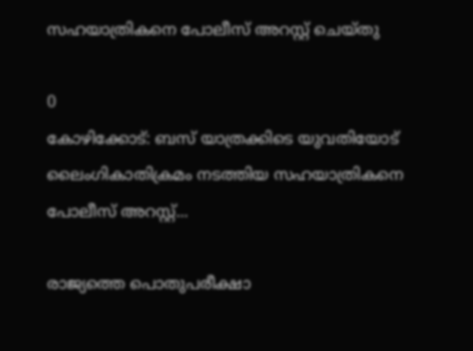സഹയാത്രികനെ പോലീസ് അറസ്റ്റ് ചെയ്തു

0
കോഴിക്കോട്: ബസ് യാത്രക്കിടെ യുവതിയോട് ലൈംഗികാതിക്രമം നടത്തിയ സഹയാത്രികനെ പോലീസ് അറസ്റ്റ്...

രാജ്യത്തെ പൊതുപരീക്ഷാ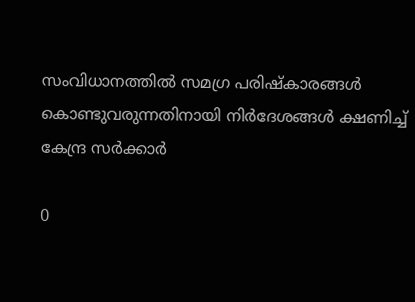സംവിധാനത്തിൽ സമഗ്ര പരിഷ്കാരങ്ങൾ കൊണ്ടുവരുന്നതിനായി നിർദേശങ്ങൾ ക്ഷണിച്ച് കേന്ദ്ര സർക്കാർ

0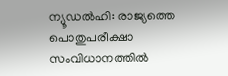ന്യൂഡൽഹി: രാജ്യത്തെ പൊതുപരീക്ഷാ സംവിധാനത്തിൽ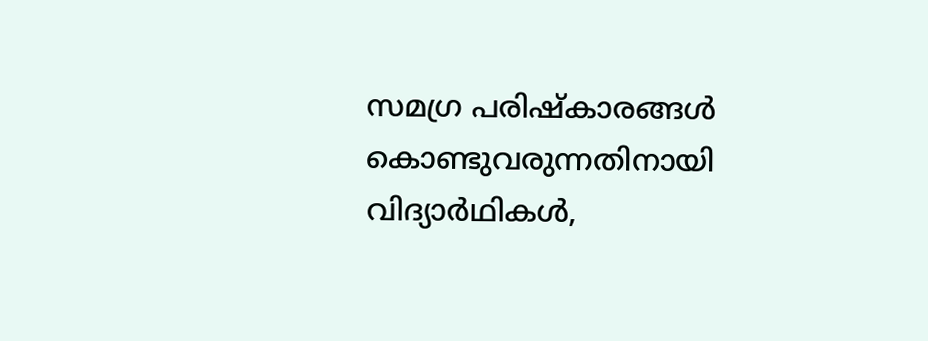സമഗ്ര പരിഷ്കാരങ്ങൾ കൊണ്ടുവരുന്നതിനായി വിദ്യാർഥികൾ,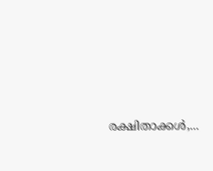രക്ഷിതാക്കൾ,...